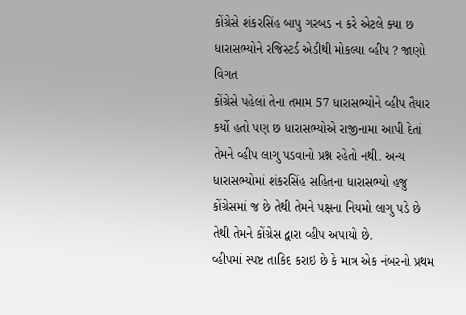કોંગ્રેસે શંકરસિંહ બાપુ ગરબડ ન કરે એટલે ક્યા છ ધારાસભ્યોને રજિસ્ટર્ડ એડીથી મોકલ્યા વ્હીપ ? જાણો વિગત
કોંગ્રેસે પહેલાં તેના તમામ 57 ધારાસભ્યોને વ્હીપ તૈયાર કર્યો હતો પણ છ ધારાસભ્યોએ રાજીનામા આપી દેતાં તેમને વ્હીપ લાગુ પડવાનો પ્રશ્ન રહેતો નથી. અન્ય ધારાસભ્યોમાં શંકરસિંહ સહિતના ધારાસભ્યો હજુ કોંગ્રેસમાં જ છે તેથી તેમને પક્ષના નિયમો લાગુ પડે છે તેથી તેમને કોંગ્રેસ દ્વારા વ્હીપ અપાયો છે.
વ્હીપમાં સ્પષ્ટ તાકિદ કરાઇ છે કે માત્ર એક નંબરનો પ્રથમ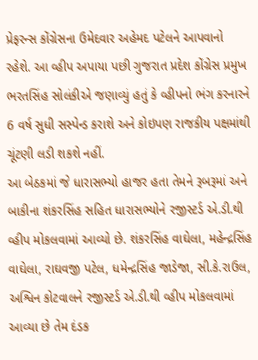પ્રેફરન્સ કોંગ્રેસના ઉમેદવાર અહેમદ પટેલને આપવાનો રહેશે. આ વ્હીપ અપાયા પછી ગુજરાત પ્રદેશ કોંગ્રેસ પ્રમુખ ભરતસિંહ સોલંકીએ જણાવ્યું હતું કે વ્હીપનો ભંગ કરનારને 6 વર્ષ સુધી સસ્પેન્ડ કરાશે અને કોઇપણ રાજકીય પક્ષમાંથી ચૂંટણી લડી શકશે નહીં.
આ બેઠકમાં જે ધારાસભ્યો હાજર હતા તેમને રૂબરૂમાં અને બાકીના શંકરસિંહ સહિત ધારાસભ્યોને રજીસ્ટર્ડ એ.ડી.થી વ્હીપ મોકલવામાં આવ્યો છે. શંકરસિંહ વાઘેલા, મહેન્દ્રસિંહ વાઘેલા, રાઘવજી પટેલ, ધમેન્દ્રસિંહ જાડેજા, સી.કે.રાઉલ, અશ્વિન કોટવાલને રજીસ્ટર્ડ એ.ડી.થી વ્હીપ મોકલવામાં આવ્યા છે તેમ દંડક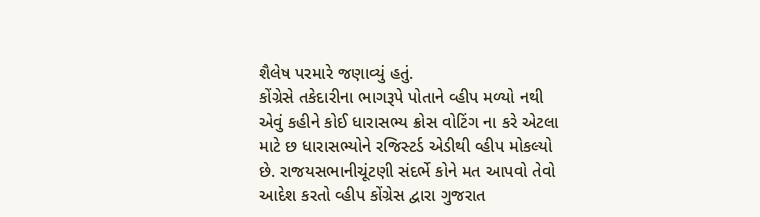શૈલેષ પરમારે જણાવ્યું હતું.
કોંગ્રેસે તકેદારીના ભાગરૂપે પોતાને વ્હીપ મળ્યો નથી એવું કહીને કોઈ ધારાસભ્ય ક્રોસ વોટિંગ ના કરે એટલા માટે છ ધારાસભ્યોને રજિસ્ટર્ડ એડીથી વ્હીપ મોકલ્યો છે. રાજયસભાનીચૂંટણી સંદર્ભે કોને મત આપવો તેવો આદેશ કરતો વ્હીપ કોંગ્રેસ દ્વારા ગુજરાત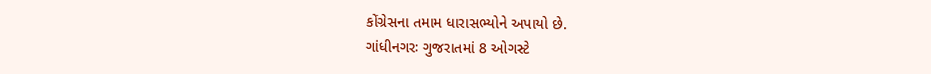કોંગ્રેસના તમામ ધારાસભ્યોને અપાયો છે.
ગાંધીનગરઃ ગુજરાતમાં 8 ઓગસ્ટે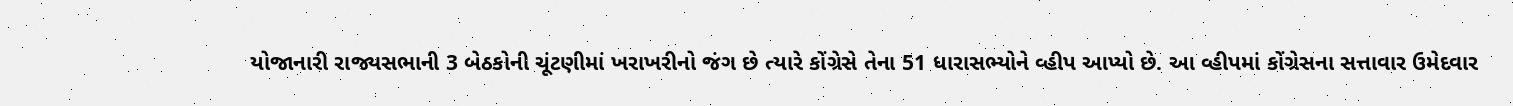યોજાનારી રાજ્યસભાની 3 બેઠકોની ચૂંટણીમાં ખરાખરીનો જંગ છે ત્યારે કોંગ્રેસે તેના 51 ધારાસભ્યોને વ્હીપ આપ્યો છે. આ વ્હીપમાં કોંગ્રેસના સત્તાવાર ઉમેદવાર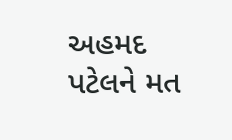અહમદ પટેલને મત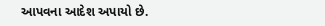આપવના આદેશ અપાયો છે.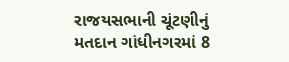રાજયસભાની ચૂંટણીનું મતદાન ગાંધીનગરમાં 8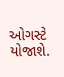ઓગસ્ટે યોજાશે.